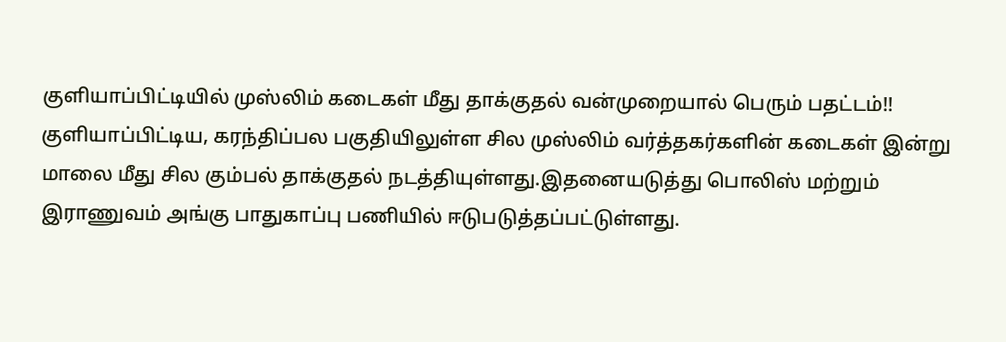குளியாப்பிட்டியில் முஸ்லிம் கடைகள் மீது தாக்குதல் வன்முறையால் பெரும் பதட்டம்!!
குளியாப்பிட்டிய, கரந்திப்பல பகுதியிலுள்ள சில முஸ்லிம் வர்த்தகர்களின் கடைகள் இன்று மாலை மீது சில கும்பல் தாக்குதல் நடத்தியுள்ளது.இதனையடுத்து பொலிஸ் மற்றும் இராணுவம் அங்கு பாதுகாப்பு பணியில் ஈடுபடுத்தப்பட்டுள்ளது.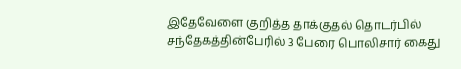இதேவேளை குறித்த தாக்குதல் தொடர்பில் சந்தேகத்தின்பேரில் 3 பேரை பொலிசார் கைது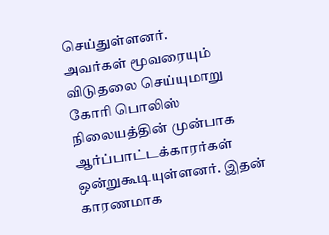செய்துள்ளனர்.
அவர்கள் மூவரையும் விடுதலை செய்யுமாறு கோரி பொலிஸ் நிலையத்தின் முன்பாக ஆர்ப்பாட்டக்காரர்கள் ஒன்றுகூடியுள்ளனர். இதன் காரணமாக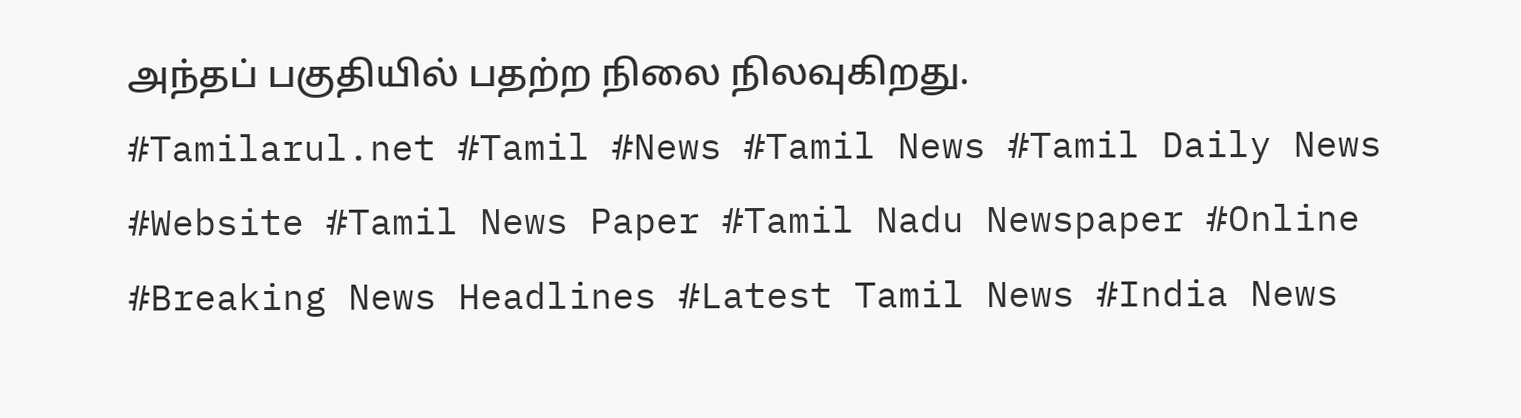அந்தப் பகுதியில் பதற்ற நிலை நிலவுகிறது.
#Tamilarul.net #Tamil #News #Tamil News #Tamil Daily News #Website #Tamil News Paper #Tamil Nadu Newspaper #Online #Breaking News Headlines #Latest Tamil News #India News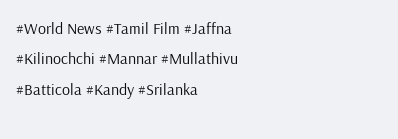#World News #Tamil Film #Jaffna #Kilinochchi #Mannar #Mullathivu #Batticola #Kandy #Srilanka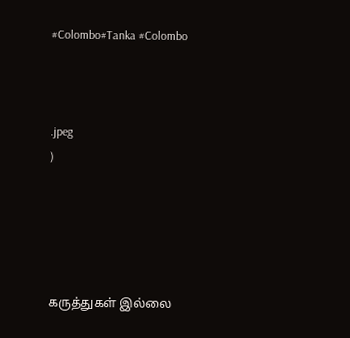#Colombo#Tanka #Colombo



.jpeg
)





கருத்துகள் இல்லை